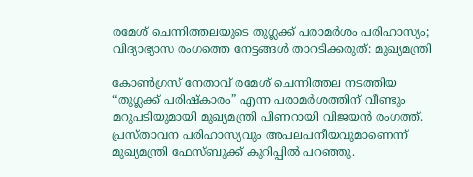രമേശ് ചെന്നിത്തലയുടെ തുഗ്ലക്ക് പരാമർശം പരിഹാസ്യം; വിദ്യാഭ്യാസ രംഗത്തെ നേട്ടങ്ങൾ താറടിക്കരുത്: മുഖ്യമന്ത്രി

കോൺഗ്രസ് നേതാവ് രമേശ് ചെന്നിത്തല നടത്തിയ “തുഗ്ലക്ക് പരിഷ്‌കാരം” എന്ന പരാമർശത്തിന് വീണ്ടും മറുപടിയുമായി മുഖ്യമന്ത്രി പിണറായി വിജയൻ രംഗത്ത്. പ്രസ്താവന പരിഹാസ്യവും അപലപനീയവുമാണെന്ന് മുഖ്യമന്ത്രി ഫേസ്ബുക്ക് കുറിപ്പിൽ പറഞ്ഞു.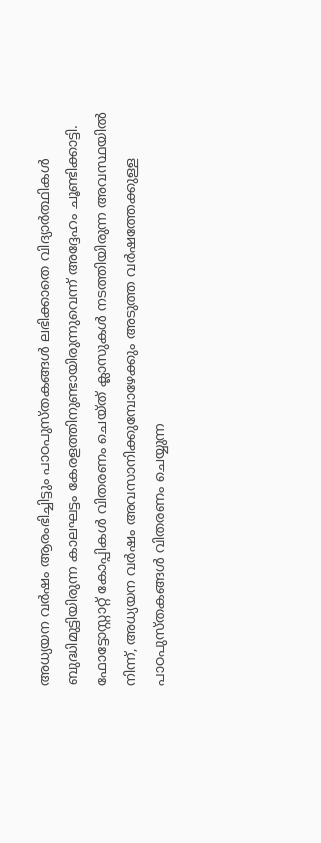അധ്യയന വർഷം ആരംഭിച്ചിട്ടും പാഠപുസ്തകങ്ങൾ ലഭിക്കാതെ വിദ്യാർത്ഥികൾ ബുദ്ധിമുട്ടിയിരുന്ന കാലഘട്ടം കേരളത്തിനുണ്ടായിരുന്നുവെന്ന് അദ്ദേഹം ചൂണ്ടിക്കാട്ടി. ഫോട്ടോസ്റ്റാറ്റ് കോപ്പികൾ വിതരണം ചെയ്ത് ക്ലാസുകൾ നടത്തിയിരുന്ന അവസ്ഥയിൽ നിന്ന്, അധ്യയന വർഷം അവസാനിക്കുമ്പോഴേക്കും അടുത്ത വർഷത്തേക്കുള്ള പാഠപുസ്തകങ്ങൾ വിതരണം ചെയ്യുന്ന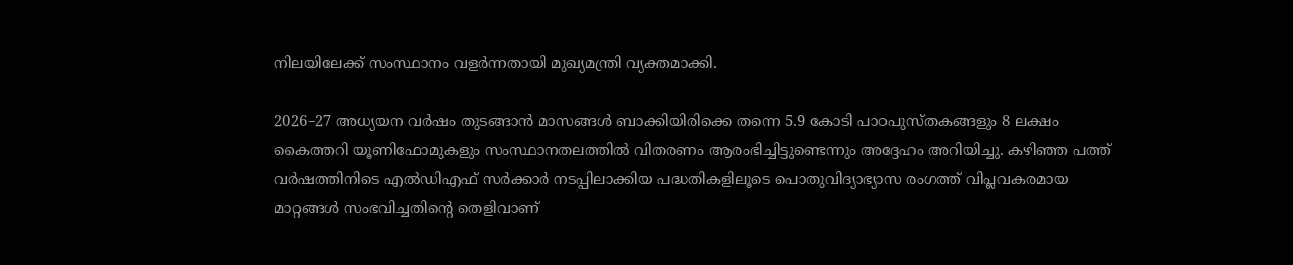നിലയിലേക്ക് സംസ്ഥാനം വളർന്നതായി മുഖ്യമന്ത്രി വ്യക്തമാക്കി.

2026–27 അധ്യയന വർഷം തുടങ്ങാൻ മാസങ്ങൾ ബാക്കിയിരിക്കെ തന്നെ 5.9 കോടി പാഠപുസ്തകങ്ങളും 8 ലക്ഷം കൈത്തറി യൂണിഫോമുകളും സംസ്ഥാനതലത്തിൽ വിതരണം ആരംഭിച്ചിട്ടുണ്ടെന്നും അദ്ദേഹം അറിയിച്ചു. കഴിഞ്ഞ പത്ത് വർഷത്തിനിടെ എൽഡിഎഫ് സർക്കാർ നടപ്പിലാക്കിയ പദ്ധതികളിലൂടെ പൊതുവിദ്യാഭ്യാസ രംഗത്ത് വിപ്ലവകരമായ മാറ്റങ്ങൾ സംഭവിച്ചതിന്റെ തെളിവാണ്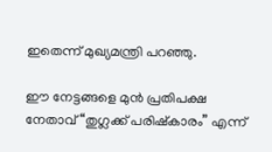ഇതെന്ന് മുഖ്യമന്ത്രി പറഞ്ഞു.

ഈ നേട്ടങ്ങളെ മുൻ പ്രതിപക്ഷ നേതാവ് “തുഗ്ലക്ക് പരിഷ്‌കാരം” എന്ന്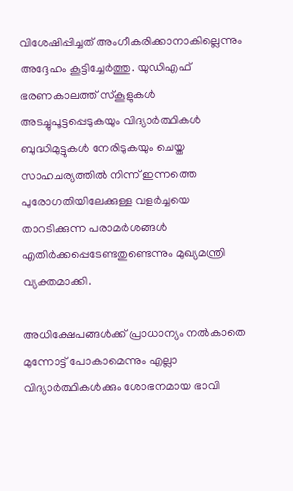വിശേഷിപ്പിച്ചത് അംഗീകരിക്കാനാകില്ലെന്നും അദ്ദേഹം കൂട്ടിച്ചേർത്തു. യുഡിഎഫ് ഭരണകാലത്ത് സ്കൂളുകൾ അടച്ചുപൂട്ടപ്പെടുകയും വിദ്യാർത്ഥികൾ ബുദ്ധിമുട്ടുകൾ നേരിടുകയും ചെയ്ത സാഹചര്യത്തിൽ നിന്ന് ഇന്നത്തെ പുരോഗതിയിലേക്കുള്ള വളർച്ചയെ താറടിക്കുന്ന പരാമർശങ്ങൾ എതിർക്കപ്പെടേണ്ടതുണ്ടെന്നും മുഖ്യമന്ത്രി വ്യക്തമാക്കി.

അധിക്ഷേപങ്ങൾക്ക് പ്രാധാന്യം നൽകാതെ മുന്നോട്ട് പോകാമെന്നും എല്ലാ വിദ്യാർത്ഥികൾക്കും ശോഭനമായ ഭാവി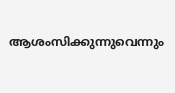ആശംസിക്കുന്നുവെന്നും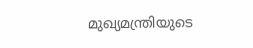മുഖ്യമന്ത്രിയുടെ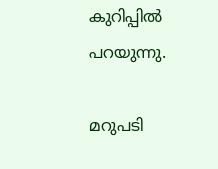കുറിപ്പിൽ പറയുന്നു.

മറുപടി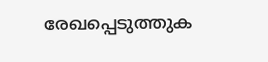രേഖപ്പെടുത്തുക